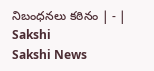నిబంధనలు కఠినం | - | Sakshi
Sakshi News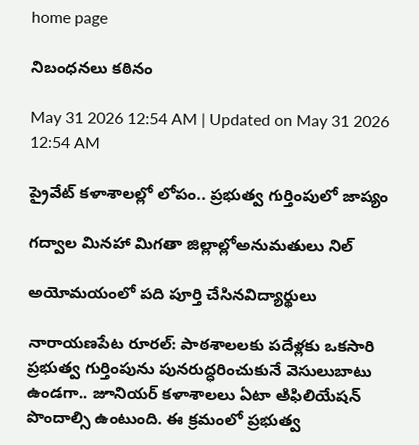home page

నిబంధనలు కఠినం

May 31 2026 12:54 AM | Updated on May 31 2026 12:54 AM

ప్రైవేట్‌ కళాశాలల్లో లోపం.. ప్రభుత్వ గుర్తింపులో జాప్యం

గద్వాల మినహా మిగతా జిల్లాల్లోఅనుమతులు నిల్‌

అయోమయంలో పది పూర్తి చేసినవిద్యార్థులు

నారాయణపేట రూరల్‌: పాఠశాలలకు పదేళ్లకు ఒకసారి ప్రభుత్వ గుర్తింపును పునరుద్ధరించుకునే వెసులుబాటు ఉండగా.. జూనియర్‌ కళాశాలలు ఏటా అిఫిలియేషన్‌ పొందాల్సి ఉంటుంది. ఈ క్రమంలో ప్రభుత్వ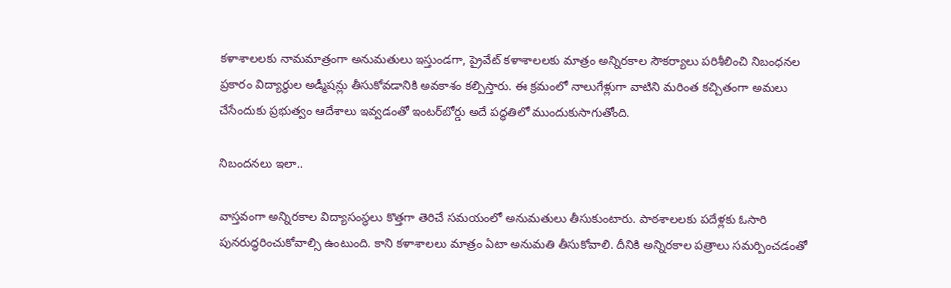కళాశాలలకు నామమాత్రంగా అనుమతులు ఇస్తుండగా, ప్రైవేట్‌ కళాశాలలకు మాత్రం అన్నిరకాల సౌకర్యాలు పరిశీలించి నిబంధనల ప్రకారం విద్యార్థుల అడ్మీషన్లు తీసుకోవడానికి అవకాశం కల్పిస్తారు. ఈ క్రమంలో నాలుగేళ్లుగా వాటిని మరింత కచ్చితంగా అమలు చేసేందుకు ప్రభుత్వం ఆదేశాలు ఇవ్వడంతో ఇంటర్‌బోర్డు అదే పద్ధతిలో ముందుకుసాగుతోంది.

నిబందనలు ఇలా..

వాస్తవంగా అన్నిరకాల విద్యాసంస్థలు కొత్తగా తెరిచే సమయంలో అనుమతులు తీసుకుంటారు. పాఠశాలలకు పదేళ్లకు ఓసారి పునరుద్ధరించుకోవాల్సి ఉంటుంది. కాని కళాశాలలు మాత్రం ఏటా అనుమతి తీసుకోవాలి. దీనికి అన్నిరకాల పత్రాలు సమర్పించడంతో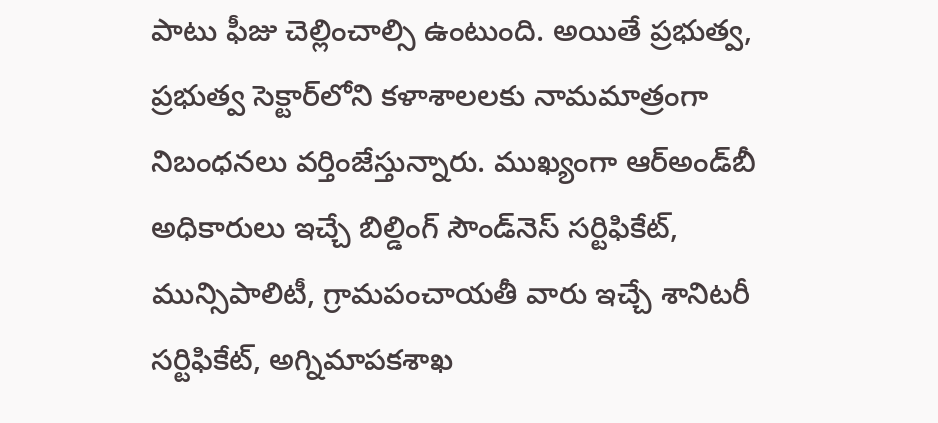పాటు ఫీజు చెల్లించాల్సి ఉంటుంది. అయితే ప్రభుత్వ, ప్రభుత్వ సెక్టార్‌లోని కళాశాలలకు నామమాత్రంగా నిబంధనలు వర్తింజేస్తున్నారు. ముఖ్యంగా ఆర్‌అండ్‌బీ అధికారులు ఇచ్చే బిల్డింగ్‌ సౌండ్‌నెస్‌ సర్టిఫికేట్‌, మున్సిపాలిటీ, గ్రామపంచాయతీ వారు ఇచ్చే శానిటరీ సర్టిఫికేట్‌, అగ్నిమాపకశాఖ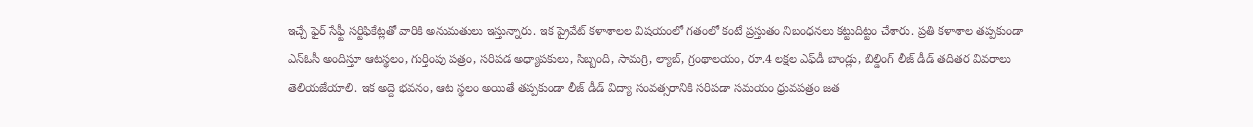ఇచ్చే ఫైర్‌ సేఫ్టీ సర్టిఫికేట్లతో వారికి అనుమతులు ఇస్తున్నారు. ఇక ప్రైవేట్‌ కళాశాలల విషయంలో గతంలో కంటే ప్రస్తుతం నిబంధనలు కట్టుదిట్టం చేశారు. ప్రతి కళాశాల తప్పకుండా ఎన్‌ఓసీ అందిస్తూ ఆటస్థలం, గుర్తింపు పత్రం, సరిపడ అధ్యాపకులు, సిబ్బంది, సామగ్రి, ల్యాబ్‌, గ్రంథాలయం, రూ.4 లక్షల ఎఫ్‌డీ బాండ్లు, బిల్డింగ్‌ లీజ్‌ డీడ్‌ తదితర వివరాలు తెలియజేయాలి. ఇక అద్దె భవనం, ఆట స్థలం అయితే తప్పకుండా లీజ్‌ డీడ్‌ విద్యా సంవత్సరానికి సరిపడా సమయం ధ్రువపత్రం జత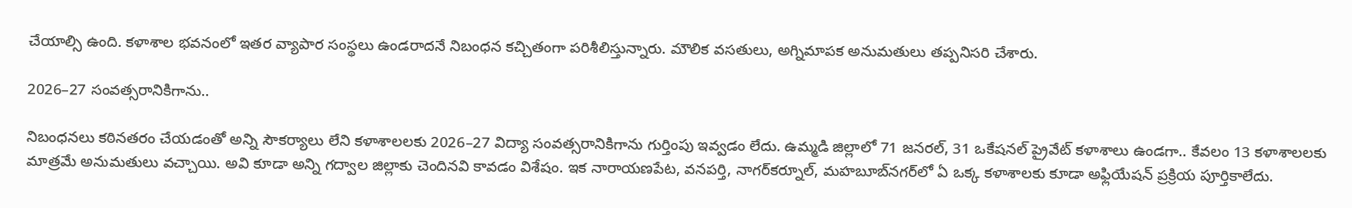చేయాల్సి ఉంది. కళాశాల భవనంలో ఇతర వ్యాపార సంస్థలు ఉండరాదనే నిబంధన కచ్చితంగా పరిశీలిస్తున్నారు. మౌలిక వసతులు, అగ్నిమాపక అనుమతులు తప్పనిసరి చేశారు.

2026–27 సంవత్సరానికిగాను..

నిబంధనలు కఠినతరం చేయడంతో అన్ని సౌకర్యాలు లేని కళాశాలలకు 2026–27 విద్యా సంవత్సరానికిగాను గుర్తింపు ఇవ్వడం లేదు. ఉమ్మడి జిల్లాలో 71 జనరల్‌, 31 ఒకేషనల్‌ ప్రైవేట్‌ కళాశాలు ఉండగా.. కేవలం 13 కళాశాలలకు మాత్రమే అనుమతులు వచ్చాయి. అవి కూడా అన్ని గద్వాల జిల్లాకు చెందినవి కావడం విశేషం. ఇక నారాయణపేట, వనపర్తి, నాగర్‌కర్నూల్‌, మహబూబ్‌నగర్‌లో ఏ ఒక్క కళాశాలకు కూడా అఫ్లియేషన్‌ ప్రక్రియ పూర్తికాలేదు.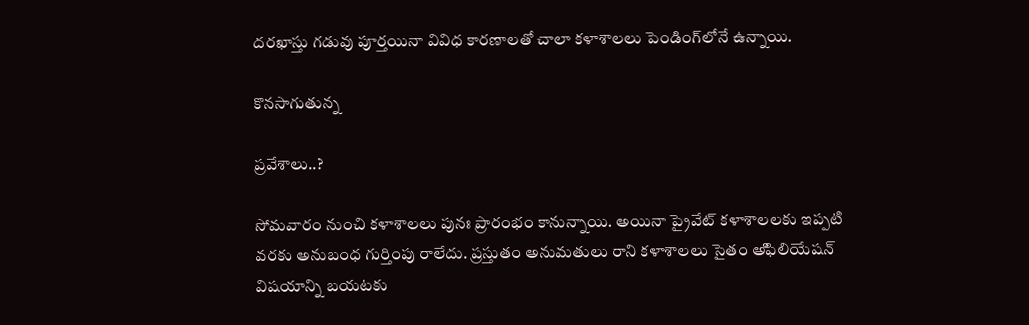దరఖాస్తు గడువు పూర్తయినా వివిధ కారణాలతో చాలా కళాశాలలు పెండింగ్‌లోనే ఉన్నాయి.

కొనసాగుతున్న

ప్రవేశాలు..?

సోమవారం నుంచి కళాశాలలు పునః ప్రారంభం కానున్నాయి. అయినా ప్రైవేట్‌ కళాశాలలకు ఇప్పటి వరకు అనుబంధ గుర్తింపు రాలేదు. ప్రస్తుతం అనుమతులు రాని కళాశాలలు సైతం అిఫిలియేషన్‌ విషయాన్ని బయటకు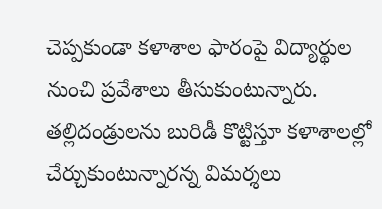చెప్పకుండా కళాశాల ఫారంపై విద్యార్థుల నుంచి ప్రవేశాలు తీసుకుంటున్నారు. తల్లిదండ్రులను బురిడీ కొట్టిస్తూ కళాశాలల్లో చేర్చుకుంటున్నారన్న విమర్శలు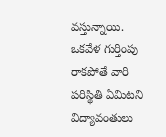వస్తున్నాయి. ఒకవేళ గుర్తింపు రాకపోతే వారి పరిస్థితి ఏమిటని విద్యావంతులు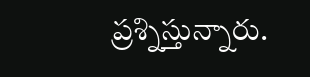ప్రశ్నిస్తున్నారు.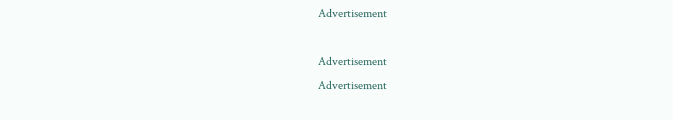Advertisement

Advertisement
Advertisement